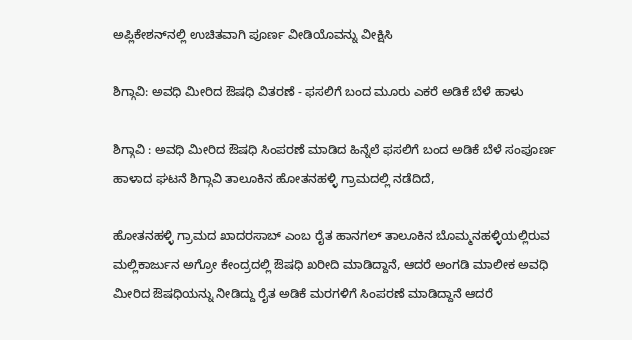ಅಪ್ಲಿಕೇಶನ್‌ನಲ್ಲಿ ಉಚಿತವಾಗಿ ಪೂರ್ಣ ವೀಡಿಯೊವನ್ನು ವೀಕ್ಷಿಸಿ

ಶಿಗ್ಗಾವಿ: ಅವಧಿ ಮೀರಿದ ಔಷಧಿ ವಿತರಣೆ - ಫಸಲಿಗೆ ಬಂದ ಮೂರು ಎಕರೆ ಅಡಿಕೆ ಬೆಳೆ ಹಾಳು

ಶಿಗ್ಗಾವಿ : ಅವಧಿ ಮೀರಿದ ಔಷಧಿ ಸಿಂಪರಣೆ ಮಾಡಿದ ಹಿನ್ನೆಲೆ ಫಸಲಿಗೆ ಬಂದ ಅಡಿಕೆ ಬೆಳೆ ಸಂಪೂರ್ಣ ಹಾಳಾದ ಘಟನೆ ಶಿಗ್ಗಾವಿ ತಾಲೂಕಿನ ಹೋತನಹಳ್ಳಿ ಗ್ರಾಮದಲ್ಲಿ ನಡೆದಿದೆ,

ಹೋತನಹಳ್ಳಿ ಗ್ರಾಮದ ಖಾದರಸಾಬ್ ಎಂಬ ರೈತ ಹಾನಗಲ್ ತಾಲೂಕಿನ ಬೊಮ್ಮನಹಳ್ಳಿಯಲ್ಲಿರುವ ಮಲ್ಲಿಕಾರ್ಜುನ ಅಗ್ರೋ ಕೇಂದ್ರದಲ್ಲಿ ಔಷಧಿ ಖರೀದಿ ಮಾಡಿದ್ದಾನೆ, ಆದರೆ ಅಂಗಡಿ ಮಾಲೀಕ ಅವಧಿ ಮೀರಿದ ಔಷಧಿಯನ್ನು ನೀಡಿದ್ದು ರೈತ ಅಡಿಕೆ ಮರಗಳಿಗೆ ಸಿಂಪರಣೆ ಮಾಡಿದ್ದಾನೆ ಆದರೆ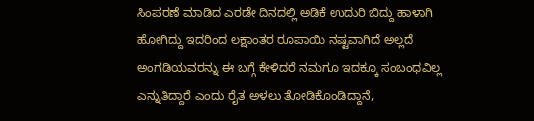ಸಿಂಪರಣೆ ಮಾಡಿದ ಎರಡೇ ದಿನದಲ್ಲಿ ಅಡಿಕೆ ಉದುರಿ ಬಿದ್ದು ಹಾಳಾಗಿ ಹೋಗಿದ್ದು ಇದರಿಂದ ಲಕ್ಷಾಂತರ ರೂಪಾಯಿ ನಷ್ಟವಾಗಿದೆ ಅಲ್ಲದೆ ಅಂಗಡಿಯವರನ್ನು ಈ ಬಗ್ಗೆ ಕೇಳಿದರೆ ನಮಗೂ ಇದಕ್ಕೂ ಸಂಬಂಧವಿಲ್ಲ ಎನ್ನುತಿದ್ದಾರೆ ಎಂದು ರೈತ ಅಳಲು ತೋಡಿಕೊಂಡಿದ್ದಾನೆ,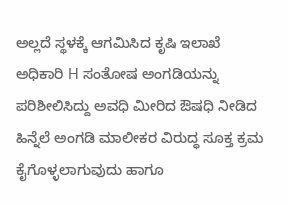ಅಲ್ಲದೆ ಸ್ಥಳಕ್ಕೆ ಆಗಮಿಸಿದ ಕೃಷಿ ಇಲಾಖೆ ಅಧಿಕಾರಿ H ಸಂತೋಷ ಅಂಗಡಿಯನ್ನು ಪರಿಶೀಲಿಸಿದ್ದು ಅವಧಿ ಮೀರಿದ ಔಷಧಿ ನೀಡಿದ ಹಿನ್ನೆಲೆ ಅಂಗಡಿ ಮಾಲೀಕರ ವಿರುದ್ಧ ಸೂಕ್ತ ಕ್ರಮ ಕೈಗೊಳ್ಳಲಾಗುವುದು ಹಾಗೂ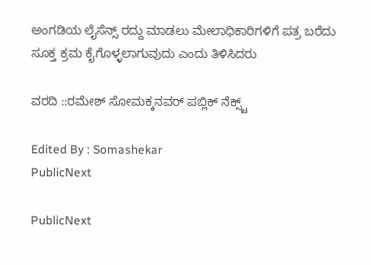ಅಂಗಡಿಯ ಲೈಸೆನ್ಸ್‌ ರದ್ದು ಮಾಡಲು ಮೇಲಾಧಿಕಾರಿಗಳಿಗೆ ಪತ್ರ ಬರೆದು ಸೂಕ್ತ ಕ್ರಮ ಕೈಗೊಳ್ಳಲಾಗುವುದು ಎಂದು ತಿಳಿಸಿದರು

ವರದಿ ::ರಮೇಶ್ ಸೋಮಕ್ಕನವರ್ ಪಬ್ಲಿಕ್ ನೆಕ್ಸ್ಟ್

Edited By : Somashekar
PublicNext

PublicNext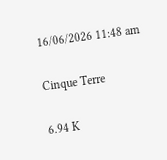16/06/2026 11:48 am

Cinque Terre

6.94 K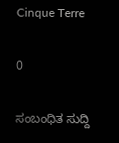Cinque Terre

0

ಸಂಬಂಧಿತ ಸುದ್ದಿ